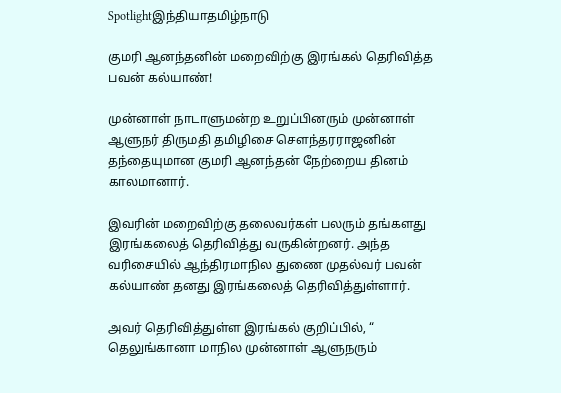Spotlightஇந்தியாதமிழ்நாடு

குமரி ஆனந்தனின் மறைவிற்கு இரங்கல் தெரிவித்த பவன் கல்யாண்!

முன்னாள் நாடாளுமன்ற உறுப்பினரும் முன்னாள் ஆளுநர் திருமதி தமிழிசை செளந்தரராஜனின் தந்தையுமான குமரி ஆனந்தன் நேற்றைய தினம் காலமானார்.

இவரின் மறைவிற்கு தலைவர்கள் பலரும் தங்களது இரங்கலைத் தெரிவித்து வருகின்றனர். அந்த வரிசையில் ஆந்திரமாநில துணை முதல்வர் பவன் கல்யாண் தனது இரங்கலைத் தெரிவித்துள்ளார்.

அவர் தெரிவித்துள்ள இரங்கல் குறிப்பில், “ தெலுங்கானா மாநில முன்னாள் ஆளுநரும்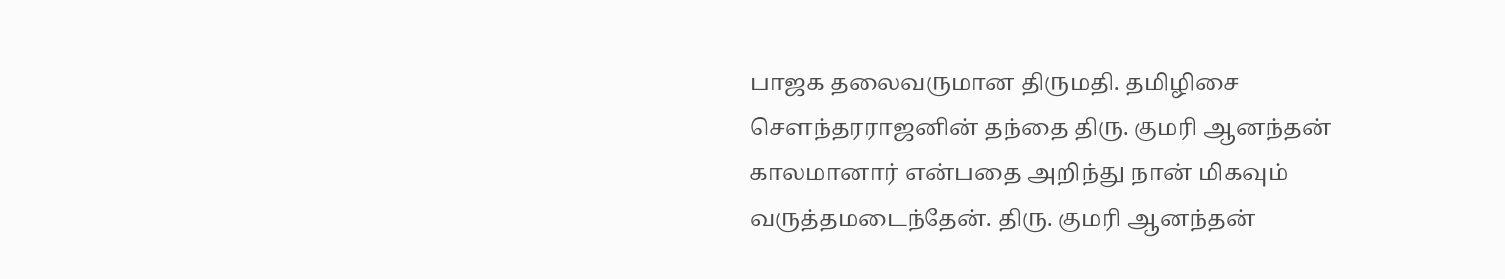பாஜக தலைவருமான திருமதி. தமிழிசை செளந்தரராஜனின் தந்தை திரு. குமரி ஆனந்தன் காலமானார் என்பதை அறிந்து நான் மிகவும் வருத்தமடைந்தேன். திரு. குமரி ஆனந்தன்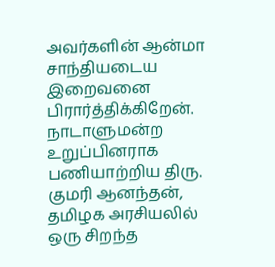அவர்களின் ஆன்மா சாந்தியடைய இறைவனை பிரார்த்திக்கிறேன். நாடாளுமன்ற உறுப்பினராக பணியாற்றிய திரு. குமரி ஆனந்தன், தமிழக அரசியலில் ஒரு சிறந்த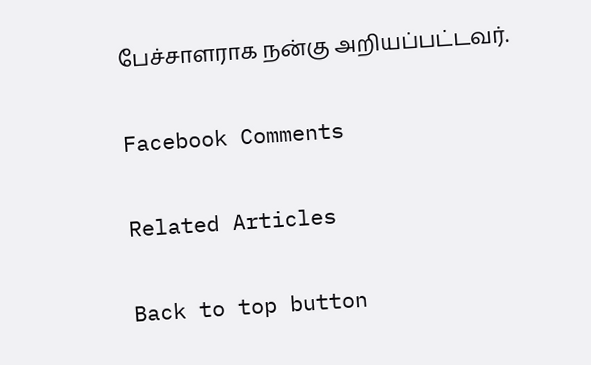பேச்சாளராக நன்கு அறியப்பட்டவர்.

Facebook Comments

Related Articles

Back to top button